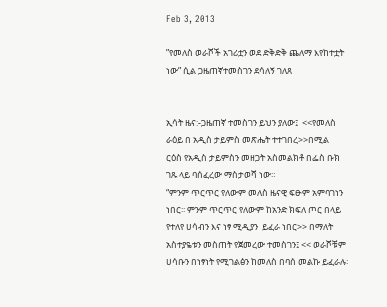Feb 3, 2013

”የመለስ ወራሾች አገሪቷን ወደ ድቅድቅ ጨለማ እየከተቷት ነው” ሲል ጋዜጠኛተመስገን ደሳለኝ ገለጸ


ኢሳት ዜና:-ጋዜጠኛ ተመስገን ይህን ያለው፤  <<የመለስ ራዕይ በ አዲስ ታይምስ መጽሔት ተተገበረ>>በሚል  ርዕስ የአዲስ ታይምስን መዘጋት አስመልክቶ በፌስ ቡክ ገጹ ላይ ባሰፈረው ማስታወሻ ነው።
“ምንም ጥርጥር የለውም መለስ ዜናዊ ፍፁም አምባገነን ነበር፡፡ ምንም ጥርጥር የለውም ከአንድ ክፍለ ጦር በላይ የተለየ ሀሳብን እና ነፃ ሚዲያን  ይፈራ ነበር>> በማለት አስተያዬቱን መስጠት የጀመረው ተመስገን፤ << ወራሾቹም ሀሳቡን በነፃነት የሚገልፅን ከመለስ በባሰ መልኩ ይፈራሉ፡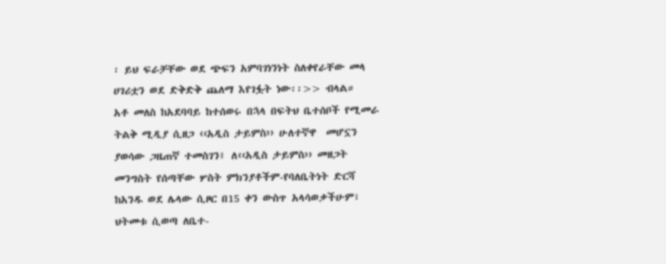፡ ይህ ፍራቻቸው ወደ ጭፍን አምባገነንነት ስለቀየራቸው መላ ሀገሪቷን ወደ ድቅድቅ ጨለማ እየገፏት ነው፡፡>> ብላል።
አቶ መለስ ከአደባባይ ከተሰወሩ በኋላ በፍትህ ቤተሰቦች የሚመራ ትልቅ ሚዲያ ሲዘጋ ‹‹አዲስ ታይምስ›› ሁለተኛዋ  መሆኗን ያወሳው ጋዜጠኛ ተመስገን፤ ለ‹‹አዲስ ታይምስ›› መዘጋት መንግስት የሰጣቸው ሦስት ምክንያቶችም-የባለቤትነት ድርሻ ከአንዱ ወደ ሌላው ሲዞር በ15 ቀን ውስጥ አላሳወቃችሁም፣ ህትመቱ ሲወጣ ለቤተ-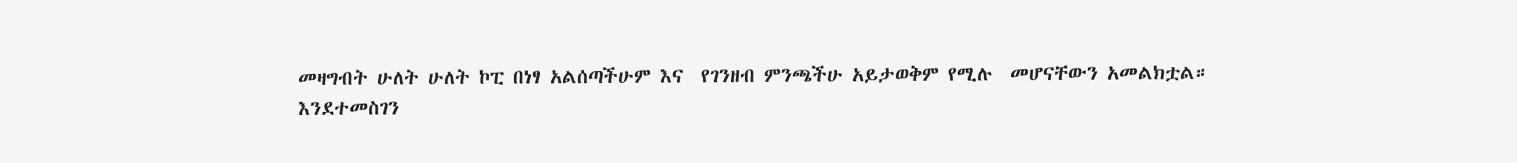መዛግብት ሁለት ሁለት ኮፒ በነፃ አልሰጣችሁም እና  የገንዘብ ምንጫችሁ አይታወቅም የሚሉ  መሆናቸውን አመልክቷል።
እንደተመስገን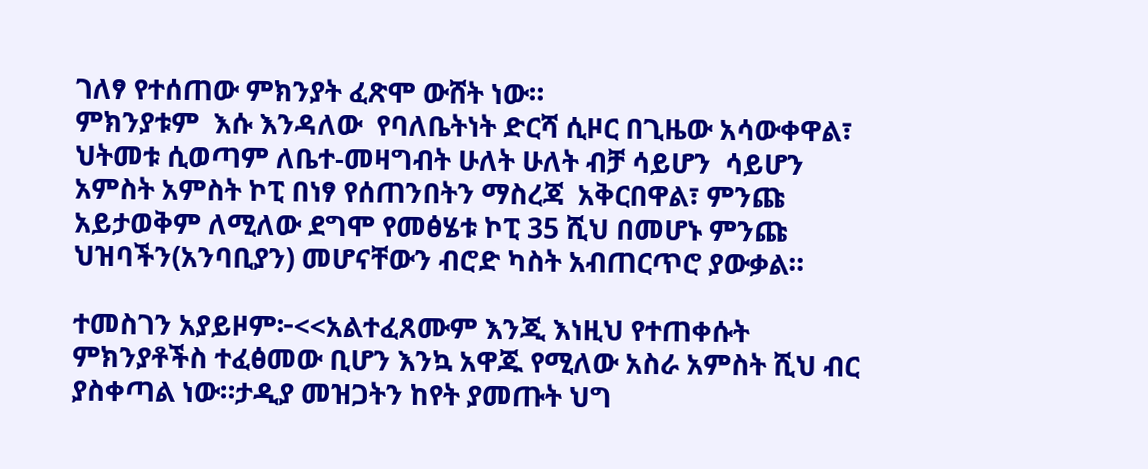ገለፃ የተሰጠው ምክንያት ፈጽሞ ውሸት ነው።
ምክንያቱም  እሱ እንዳለው  የባለቤትነት ድርሻ ሲዞር በጊዜው አሳውቀዋል፣ ህትመቱ ሲወጣም ለቤተ-መዛግብት ሁለት ሁለት ብቻ ሳይሆን  ሳይሆን አምስት አምስት ኮፒ በነፃ የሰጠንበትን ማስረጃ  አቅርበዋል፣ ምንጩ አይታወቅም ለሚለው ደግሞ የመፅሄቱ ኮፒ 35 ሺህ በመሆኑ ምንጩ ህዝባችን(አንባቢያን) መሆናቸውን ብሮድ ካስት አብጠርጥሮ ያውቃል።

ተመስገን አያይዞም፦<<አልተፈጸሙም እንጂ እነዚህ የተጠቀሱት ምክንያቶችስ ተፈፅመው ቢሆን እንኳ አዋጁ የሚለው አስራ አምስት ሺህ ብር ያስቀጣል ነው።ታዲያ መዝጋትን ከየት ያመጡት ህግ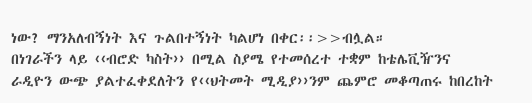ነው? ማንአለብኝነት እና ጉልበተኝነት ካልሆነ በቀር፡፡>>ብሏል።
በነገራችን ላይ ‹‹ብሮድ ካስት›› በሚል ስያሜ የተመሰረተ ተቋም ከቴሌቪዥንና ራዲዮን ውጭ ያልተፈቀደለትን የ‹‹ህትመት ሚዲያ››ንም ጨምሮ መቆጣጠሩ ከበረከት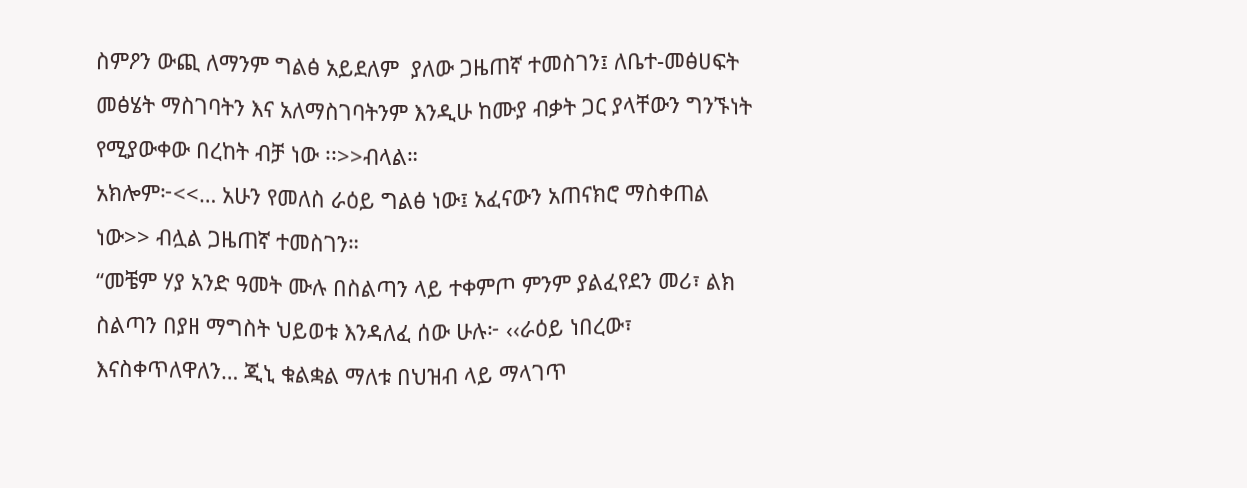ስምዖን ውጪ ለማንም ግልፅ አይደለም  ያለው ጋዜጠኛ ተመስገን፤ ለቤተ-መፅሀፍት መፅሄት ማስገባትን እና አለማስገባትንም እንዲሁ ከሙያ ብቃት ጋር ያላቸውን ግንኙነት  የሚያውቀው በረከት ብቻ ነው ፡፡>>ብላል።
አክሎም፦<<… አሁን የመለስ ራዕይ ግልፅ ነው፤ አፈናውን አጠናክሮ ማስቀጠል ነው>> ብሏል ጋዜጠኛ ተመስገን።
“መቼም ሃያ አንድ ዓመት ሙሉ በስልጣን ላይ ተቀምጦ ምንም ያልፈየደን መሪ፣ ልክ ስልጣን በያዘ ማግስት ህይወቱ እንዳለፈ ሰው ሁሉ፦ ‹‹ራዕይ ነበረው፣ እናስቀጥለዋለን… ጂኒ ቁልቋል ማለቱ በህዝብ ላይ ማላገጥ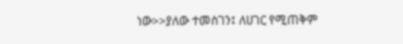ነው>>ያለው ተመስገን፤ ለሀገር የሚጠቅም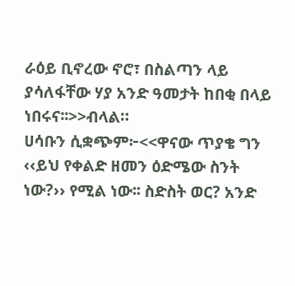ራዕይ ቢኖረው ኖሮ፣ በስልጣን ላይ ያሳለፋቸው ሃያ አንድ ዓመታት ከበቂ በላይ ነበሩና፡፡>>ብላል።
ሀሳቡን ሲቋጭም፦<<ዋናው ጥያቄ ግን ‹‹ይህ የቀልድ ዘመን ዕድሜው ስንት ነው?›› የሚል ነው፡፡ ስድስት ወር? አንድ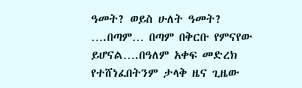ዓመት? ወይስ ሁለት ዓመት? ….በጣም… በጣም በቅርቡ የምናየው ይሆናል….በዓለም አቀፍ መድረክ የተሸነፈበትንም ታላቅ ዜና ጊዜው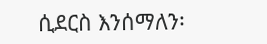ሲደርስ እንሰማለን፡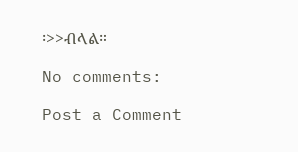፡>>ብላል።

No comments:

Post a Comment